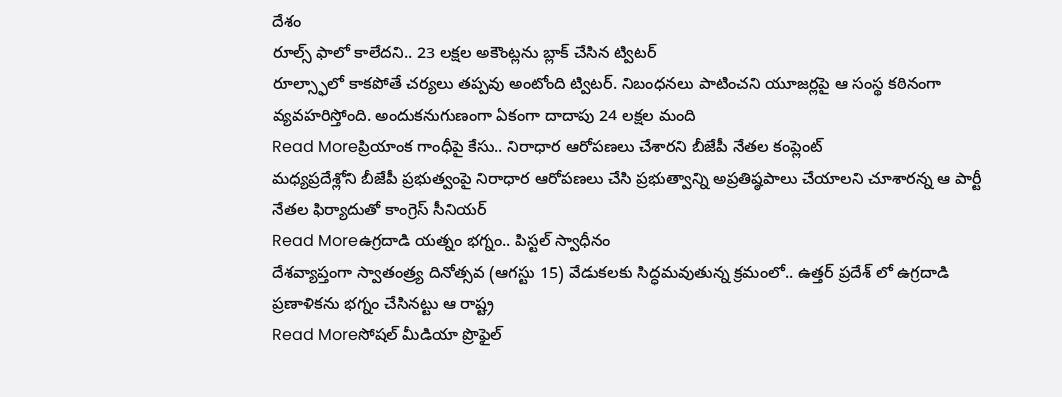దేశం
రూల్స్ ఫాలో కాలేదని.. 23 లక్షల అకౌంట్లను బ్లాక్ చేసిన ట్విటర్
రూల్స్ఫాలో కాకపోతే చర్యలు తప్పవు అంటోంది ట్విటర్. నిబంధనలు పాటించని యూజర్లపై ఆ సంస్థ కఠినంగా వ్యవహరిస్తోంది. అందుకనుగుణంగా ఏకంగా దాదాపు 24 లక్షల మంది
Read Moreప్రియాంక గాంధీపై కేసు.. నిరాధార ఆరోపణలు చేశారని బీజేపీ నేతల కంప్లెంట్
మధ్యప్రదేశ్లోని బీజేపీ ప్రభుత్వంపై నిరాధార ఆరోపణలు చేసి ప్రభుత్వాన్ని అప్రతిష్ఠపాలు చేయాలని చూశారన్న ఆ పార్టీ నేతల ఫిర్యాదుతో కాంగ్రెస్ సీనియర్
Read Moreఉగ్రదాడి యత్నం భగ్నం.. పిస్టల్ స్వాధీనం
దేశవ్యాప్తంగా స్వాతంత్ర్య దినోత్సవ (ఆగస్టు 15) వేడుకలకు సిద్ధమవుతున్న క్రమంలో.. ఉత్తర్ ప్రదేశ్ లో ఉగ్రదాడి ప్రణాళికను భగ్నం చేసినట్టు ఆ రాష్ట్ర
Read Moreసోషల్ మీడియా ప్రొఫైల్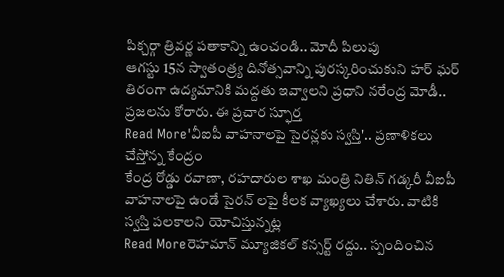పిక్చర్గా త్రివర్ణ పతాకాన్ని ఉంచండి.. మోదీ పిలుపు
ఆగస్టు 15న స్వాతంత్ర్య దినోత్సవాన్ని పురస్కరించుకుని హర్ ఘర్ తిరంగా ఉద్యమానికి మద్దతు ఇవ్వాలని ప్రధాని నరేంద్ర మోడీ.. ప్రజలను కోరారు. ఈ ప్రచార స్ఫూర్త
Read More'వీఐపీ వాహనాలపై సైరన్లకు స్వస్తి'.. ప్రణాళికలు చేస్తోన్న కేంద్రం
కేంద్ర రోడ్డు రవాణా, రహదారుల శాఖ మంత్రి నితిన్ గడ్కరీ వీఐపీ వాహనాలపై ఉండే సైరన్ లపై కీలక వ్యాఖ్యలు చేశారు. వాటికి స్వస్తి పలకాలని యోచిస్తున్నట్ల
Read Moreరెహమాన్ మ్యూజికల్ కన్సర్ట్ రద్దు.. స్పందించిన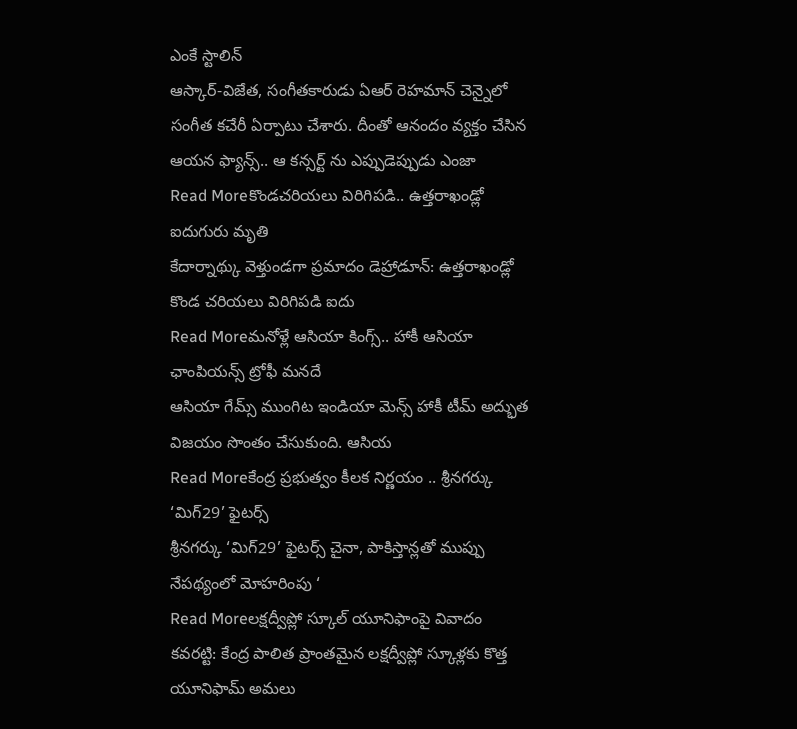ఎంకే స్టాలిన్
ఆస్కార్-విజేత, సంగీతకారుడు ఏఆర్ రెహమాన్ చెన్నైలో సంగీత కచేరీ ఏర్పాటు చేశారు. దీంతో ఆనందం వ్యక్తం చేసిన ఆయన ఫ్యాన్స్.. ఆ కన్సర్ట్ ను ఎప్పుడెప్పుడు ఎంజా
Read Moreకొండచరియలు విరిగిపడి.. ఉత్తరాఖండ్లో ఐదుగురు మృతి
కేదార్నాథ్కు వెళ్తుండగా ప్రమాదం డెహ్రాడూన్: ఉత్తరాఖండ్లో కొండ చరియలు విరిగిపడి ఐదు
Read Moreమనోళ్లే ఆసియా కింగ్స్.. హాకీ ఆసియా ఛాంపియన్స్ ట్రోఫీ మనదే
ఆసియా గేమ్స్ ముంగిట ఇండియా మెన్స్ హాకీ టీమ్ అద్భుత విజయం సొంతం చేసుకుంది. ఆసియ
Read Moreకేంద్ర ప్రభుత్వం కీలక నిర్ణయం .. శ్రీనగర్కు ‘మిగ్29’ ఫైటర్స్
శ్రీనగర్కు ‘మిగ్29’ ఫైటర్స్ చైనా, పాకిస్తాన్లతో ముప్పు నేపథ్యంలో మోహరింపు ‘
Read Moreలక్షద్వీప్లో స్కూల్ యూనిఫాంపై వివాదం
కవరట్టి: కేంద్ర పాలిత ప్రాంతమైన లక్షద్వీప్లో స్కూళ్లకు కొత్త యూనిఫామ్ అమలు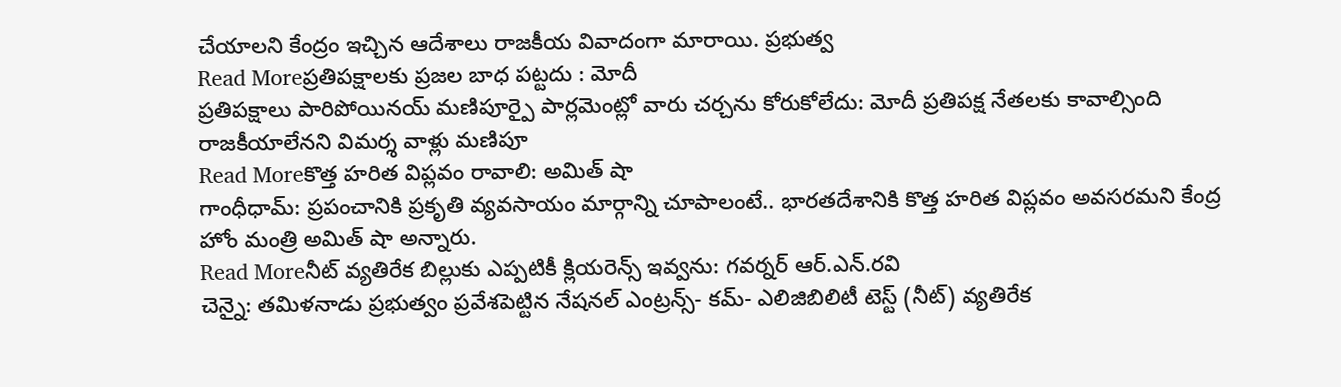చేయాలని కేంద్రం ఇచ్చిన ఆదేశాలు రాజకీయ వివాదంగా మారాయి. ప్రభుత్వ
Read Moreప్రతిపక్షాలకు ప్రజల బాధ పట్టదు : మోదీ
ప్రతిపక్షాలు పారిపోయినయ్ మణిపూర్పై పార్లమెంట్లో వారు చర్చను కోరుకోలేదు: మోదీ ప్రతిపక్ష నేతలకు కావాల్సింది రాజకీయాలేనని విమర్శ వాళ్లు మణిపూ
Read Moreకొత్త హరిత విప్లవం రావాలి: అమిత్ షా
గాంధీధామ్: ప్రపంచానికి ప్రకృతి వ్యవసాయం మార్గాన్ని చూపాలంటే.. భారతదేశానికి కొత్త హరిత విప్లవం అవసరమని కేంద్ర హోం మంత్రి అమిత్ షా అన్నారు.
Read Moreనీట్ వ్యతిరేక బిల్లుకు ఎప్పటికీ క్లియరెన్స్ ఇవ్వను: గవర్నర్ ఆర్.ఎన్.రవి
చెన్నై: తమిళనాడు ప్రభుత్వం ప్రవేశపెట్టిన నేషనల్ ఎంట్రన్స్- కమ్- ఎలిజిబిలిటీ టెస్ట్ (నీట్) వ్యతిరేక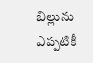బిల్లును ఎప్పటికీ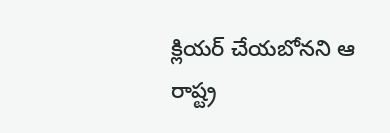క్లియర్ చేయబోనని ఆ రాష్ట్ర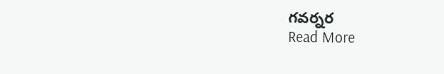గవర్నర
Read More